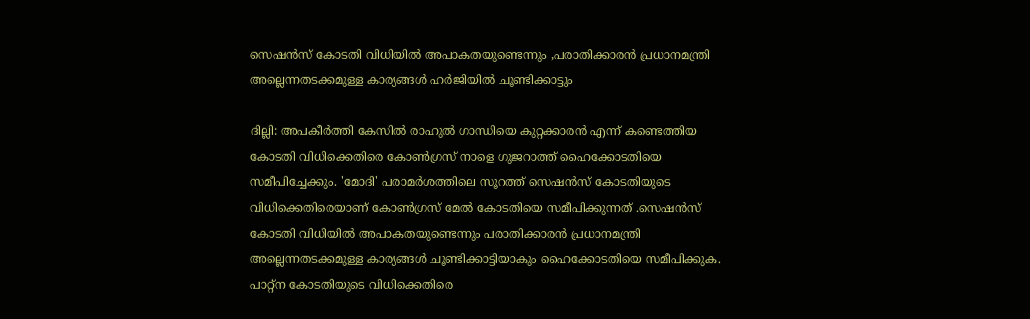സെഷൻസ് കോടതി വിധിയിൽ അപാകതയുണ്ടെന്നും ,പരാതിക്കാരൻ പ്രധാനമന്ത്രി അല്ലെന്നതടക്കമുള്ള കാര്യങ്ങൾ ഹര്‍ജിയില്‍ ചൂണ്ടിക്കാട്ടും

ദില്ലി: അപകീർത്തി കേസിൽ രാഹുൽ ഗാന്ധിയെ കുറ്റക്കാരൻ എന്ന് കണ്ടെത്തിയ കോടതി വിധിക്കെതിരെ കോൺഗ്രസ് നാളെ ഗുജറാത്ത് ഹൈക്കോടതിയെ സമീപിച്ചേക്കും. 'മോദി' പരാമർശത്തിലെ സൂറത്ത് സെഷൻസ് കോടതിയുടെ വിധിക്കെതിരെയാണ് കോൺഗ്രസ് മേൽ കോടതിയെ സമീപിക്കുന്നത് .സെഷൻസ് കോടതി വിധിയിൽ അപാകതയുണ്ടെന്നും പരാതിക്കാരൻ പ്രധാനമന്ത്രി അല്ലെന്നതടക്കമുള്ള കാര്യങ്ങൾ ചൂണ്ടിക്കാട്ടിയാകും ഹൈക്കോടതിയെ സമീപിക്കുക. പാറ്റ്ന കോടതിയുടെ വിധിക്കെതിരെ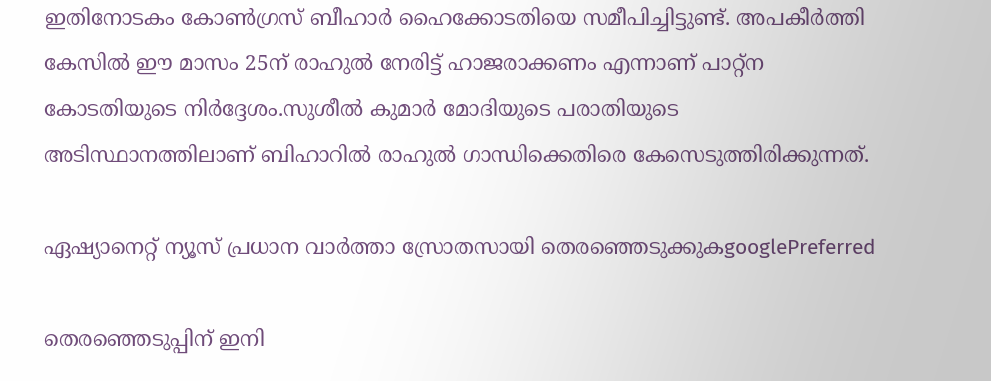ഇതിനോടകം കോൺഗ്രസ് ബീഹാർ ഹൈക്കോടതിയെ സമീപിച്ചിട്ടുണ്ട്. അപകീർത്തി കേസിൽ ഈ മാസം 25ന് രാഹുൽ നേരിട്ട് ഹാജരാക്കണം എന്നാണ് പാറ്റ്ന കോടതിയുടെ നിർദ്ദേശം.സുശീൽ കുമാർ മോദിയുടെ പരാതിയുടെ അടിസ്ഥാനത്തിലാണ് ബിഹാറിൽ രാഹുൽ ഗാന്ധിക്കെതിരെ കേസെടുത്തിരിക്കുന്നത്.

ഏഷ്യാനെറ്റ് ന്യൂസ് പ്രധാന വാർത്താ സ്രോതസായി തെരഞ്ഞെടുക്കുകgooglePreferred

തെരഞ്ഞെടുപ്പിന് ഇനി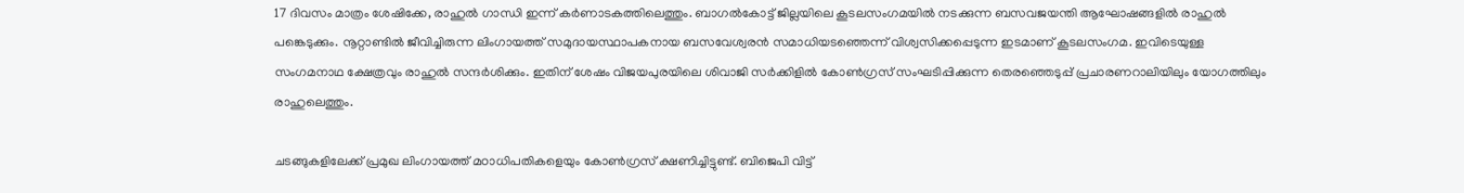17 ദിവസം മാത്രം ശേഷിക്കേ, രാഹുൽ ഗാന്ധി ഇന്ന് കർണാടകത്തിലെത്തും. ബാഗൽകോട്ട് ജില്ലയിലെ കൂടലസംഗമയിൽ നടക്കുന്ന ബസവജയന്തി ആഘോഷങ്ങളിൽ രാഹുൽ പങ്കെടുക്കും. നൂറ്റാണ്ടിൽ ജീവിച്ചിരുന്ന ലിംഗായത്ത് സമുദായസ്ഥാപകനായ ബസവേശ്വരൻ സമാധിയടഞ്ഞെന്ന് വിശ്വസിക്കപ്പെടുന്ന ഇടമാണ് കൂടലസംഗമ. ഇവിടെയുള്ള സംഗമനാഥ ക്ഷേത്രവും രാഹുൽ സന്ദർശിക്കും. ഇതിന് ശേഷം വിജയപുരയിലെ ശിവാജി സർക്കിളിൽ കോൺഗ്രസ് സംഘടിപ്പിക്കുന്ന തെരഞ്ഞെടുപ്പ് പ്രചാരണറാലിയിലും യോഗത്തിലും രാഹുലെത്തും.

ചടങ്ങുകളിലേക്ക് പ്രമുഖ ലിംഗായത്ത് മഠാധിപതികളെയും കോൺഗ്രസ് ക്ഷണിച്ചിട്ടുണ്ട്. ബിജെപി വിട്ട്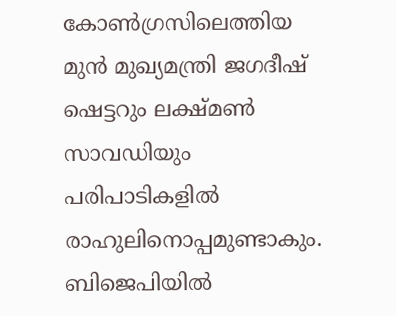കോൺഗ്രസിലെത്തിയ മുൻ മുഖ്യമന്ത്രി ജഗദീഷ് ഷെട്ടറും ലക്ഷ്മൺ സാവഡിയും പരിപാടികളിൽ രാഹുലിനൊപ്പമുണ്ടാകും. ബിജെപിയിൽ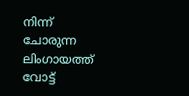നിന്ന് ചോരുന്ന ലിംഗായത്ത് വോട്ട്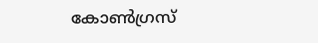കോൺഗ്രസ്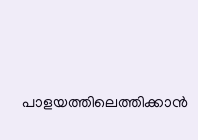പാളയത്തിലെത്തിക്കാൻ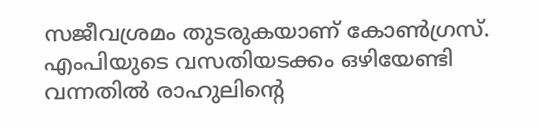സജീവശ്രമം തുടരുകയാണ് കോൺഗ്രസ്. എംപിയുടെ വസതിയടക്കം ഒഴിയേണ്ടി വന്നതിൽ രാഹുലിന്‍റെ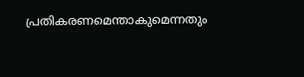പ്രതികരണമെന്താകുമെന്നതും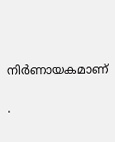നിർണായകമാണ്

.